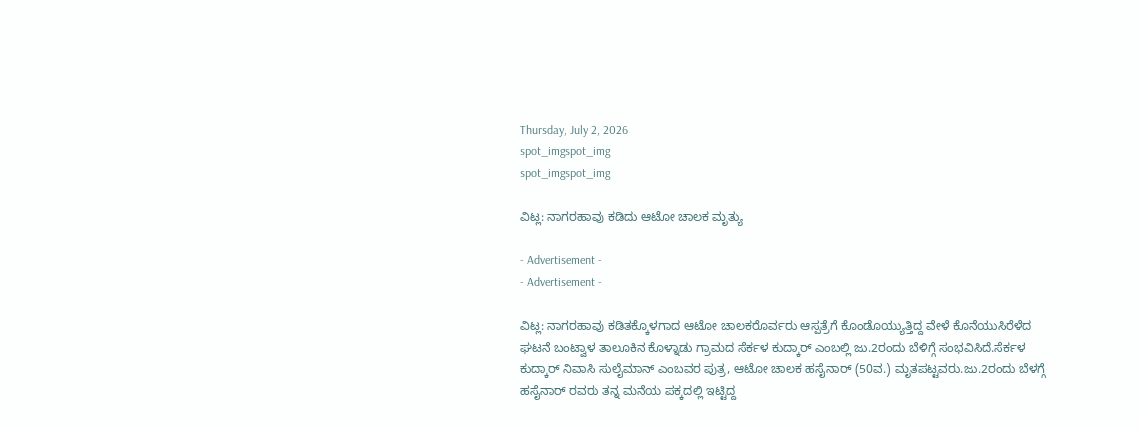Thursday, July 2, 2026
spot_imgspot_img
spot_imgspot_img

ವಿಟ್ಲ: ನಾಗರಹಾವು ಕಡಿದು ಆಟೋ ಚಾಲಕ ಮೃತ್ಯು

- Advertisement -
- Advertisement -

ವಿಟ್ಲ: ನಾಗರಹಾವು ಕಡಿತಕ್ಕೊಳಗಾದ ಆಟೋ ಚಾಲಕರೊರ್ವರು ಆಸ್ಪತ್ರೆಗೆ ಕೊಂಡೊಯ್ಯುತ್ತಿದ್ದ ವೇಳೆ ಕೊನೆಯುಸಿರೆಳೆದ ಘಟನೆ ಬಂಟ್ವಾಳ ತಾಲೂಕಿನ ಕೊಳ್ನಾಡು ಗ್ರಾಮದ ಸೆರ್ಕಳ ಕುದ್ಕಾರ್ ಎಂಬಲ್ಲಿ ಜು.2ರಂದು ಬೆಳಿಗ್ಗೆ ಸಂಭವಿಸಿದೆ.ಸೆರ್ಕಳ ಕುದ್ಕಾರ್ ನಿವಾಸಿ ಸುಲೈಮಾನ್ ಎಂಬವರ ಪುತ್ರ, ಆಟೋ ಚಾಲಕ ಹಸೈನಾ‌ರ್ (50ವ.) ಮೃತಪಟ್ಟವರು.ಜು.2ರಂದು ಬೆಳಗ್ಗೆ ಹಸೈನಾ‌ರ್ ರವರು ತನ್ನ ಮನೆಯ ಪಕ್ಕದಲ್ಲಿ ಇಟ್ಟಿದ್ದ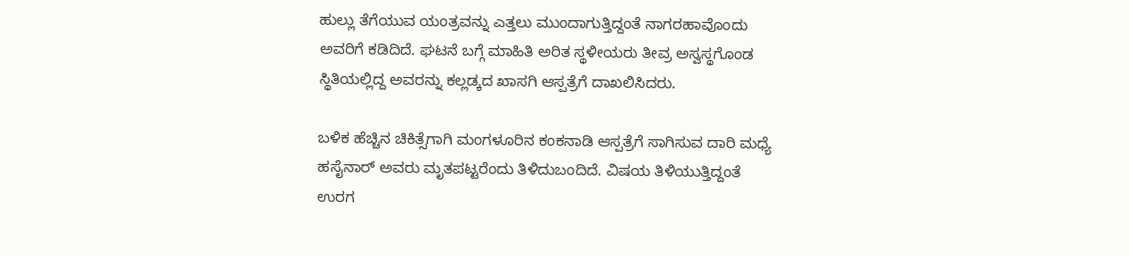ಹುಲ್ಲು ತೆಗೆಯುವ ಯಂತ್ರವನ್ನು ಎತ್ತಲು ಮುಂದಾಗುತ್ತಿದ್ದಂತೆ ನಾಗರಹಾವೊಂದು ಅವರಿಗೆ ಕಡಿದಿದೆ. ಘಟನೆ‌ ಬಗ್ಗೆ ಮಾಹಿತಿ ಅರಿತ ಸ್ಥಳೀಯರು ತೀವ್ರ ಅಸ್ವಸ್ಥಗೊಂಡ ಸ್ಥಿತಿಯಲ್ಲಿದ್ದ ಅವರನ್ನು ಕಲ್ಲಡ್ಕದ ಖಾಸಗಿ ಆಸ್ಪತ್ರೆಗೆ ದಾಖಲಿಸಿದರು.

ಬಳಿಕ ಹೆಚ್ಚಿನ ಚಿಕಿತ್ಸೆಗಾಗಿ ಮಂಗಳೂರಿನ ಕಂಕನಾಡಿ ಆಸ್ಪತ್ರೆಗೆ ಸಾಗಿಸುವ ದಾರಿ ಮಧ್ಯೆ ಹಸೈನಾ‌ರ್ ಅವರು ಮೃತಪಟ್ಟರೆಂದು ತಿಳಿದುಬಂದಿದೆ. ವಿಷಯ ತಿಳಿಯುತ್ತಿದ್ದಂತೆ ಉರಗ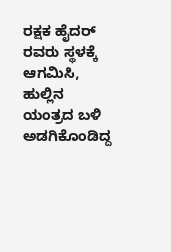ರಕ್ಷಕ ಹೈದರ್ ರವರು ಸ್ಥಳಕ್ಕೆ ಆಗಮಿಸಿ, ಹುಲ್ಲಿನ ಯಂತ್ರದ ಬಳಿ ಅಡಗಿಕೊಂಡಿದ್ದ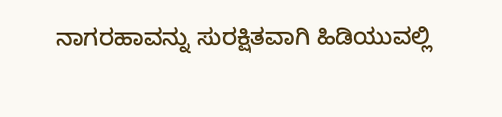ನಾಗರಹಾವನ್ನು ಸುರಕ್ಷಿತವಾಗಿ ಹಿಡಿಯುವಲ್ಲಿ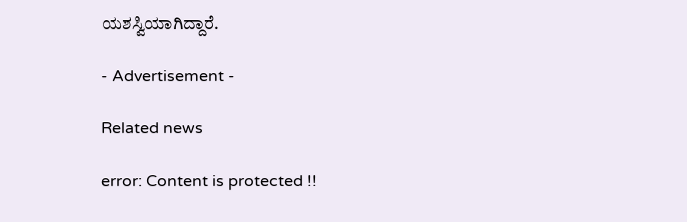ಯಶಸ್ವಿಯಾಗಿದ್ದಾರೆ.

- Advertisement -

Related news

error: Content is protected !!